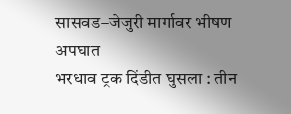सासवड–जेजुरी मार्गावर भीषण अपघात
भरधाव ट्रक दिंडीत घुसला : तीन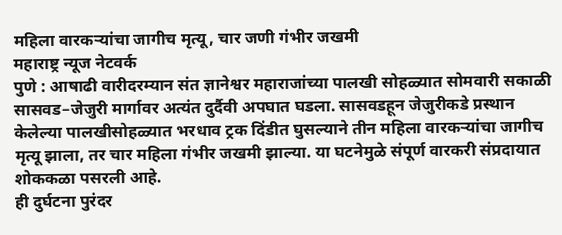महिला वारकऱ्यांचा जागीच मृत्यू, चार जणी गंभीर जखमी
महाराष्ट्र न्यूज नेटवर्क
पुणे : आषाढी वारीदरम्यान संत ज्ञानेश्वर महाराजांच्या पालखी सोहळ्यात सोमवारी सकाळी सासवड–जेजुरी मार्गावर अत्यंत दुर्दैवी अपघात घडला. सासवडहून जेजुरीकडे प्रस्थान केलेल्या पालखीसोहळ्यात भरधाव ट्रक दिंडीत घुसल्याने तीन महिला वारकऱ्यांचा जागीच मृत्यू झाला, तर चार महिला गंभीर जखमी झाल्या. या घटनेमुळे संपूर्ण वारकरी संप्रदायात शोककळा पसरली आहे.
ही दुर्घटना पुरंदर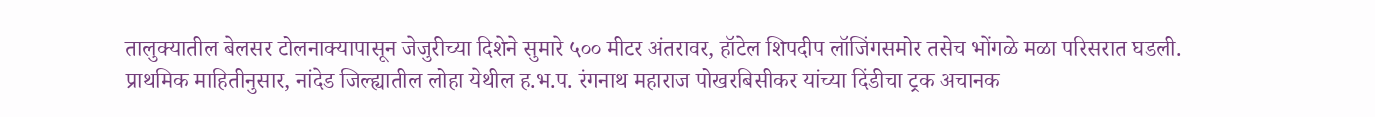तालुक्यातील बेलसर टोलनाक्यापासून जेजुरीच्या दिशेने सुमारे ५०० मीटर अंतरावर, हॉटेल शिपदीप लॉजिंगसमोर तसेच भोंगळे मळा परिसरात घडली.
प्राथमिक माहितीनुसार, नांदेड जिल्ह्यातील लोहा येथील ह.भ.प. रंगनाथ महाराज पोखरबिसीकर यांच्या दिंडीचा ट्रक अचानक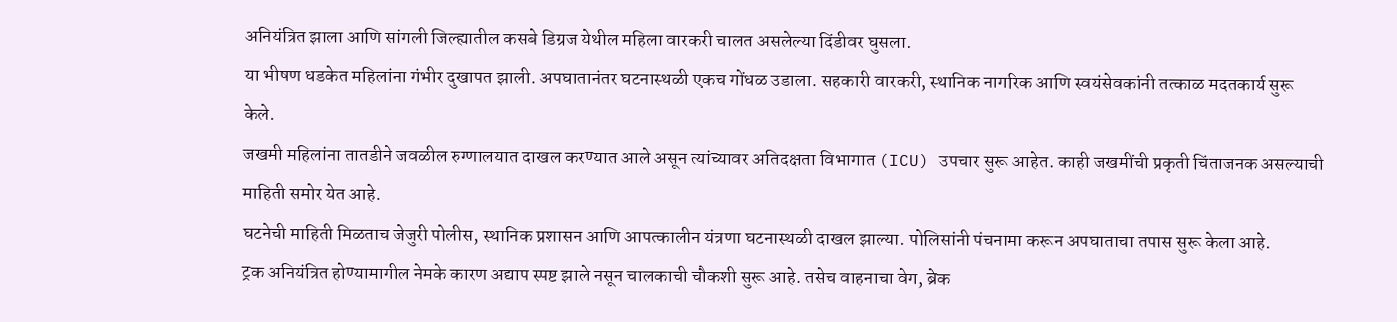अनियंत्रित झाला आणि सांगली जिल्ह्यातील कसबे डिग्रज येथील महिला वारकरी चालत असलेल्या दिंडीवर घुसला.
या भीषण धडकेत महिलांना गंभीर दुखापत झाली. अपघातानंतर घटनास्थळी एकच गोंधळ उडाला. सहकारी वारकरी, स्थानिक नागरिक आणि स्वयंसेवकांनी तत्काळ मदतकार्य सुरू केले.
जखमी महिलांना तातडीने जवळील रुग्णालयात दाखल करण्यात आले असून त्यांच्यावर अतिदक्षता विभागात (ICU) उपचार सुरू आहेत. काही जखमींची प्रकृती चिंताजनक असल्याची माहिती समोर येत आहे.
घटनेची माहिती मिळताच जेजुरी पोलीस, स्थानिक प्रशासन आणि आपत्कालीन यंत्रणा घटनास्थळी दाखल झाल्या. पोलिसांनी पंचनामा करून अपघाताचा तपास सुरू केला आहे.
ट्रक अनियंत्रित होण्यामागील नेमके कारण अद्याप स्पष्ट झाले नसून चालकाची चौकशी सुरू आहे. तसेच वाहनाचा वेग, ब्रेक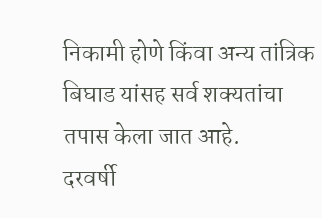निकामी होणे किंवा अन्य तांत्रिक बिघाड यांसह सर्व शक्यतांचा तपास केला जात आहे.
दरवर्षी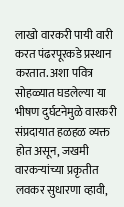लाखो वारकरी पायी वारी करत पंढरपूरकडे प्रस्थान करतात. अशा पवित्र सोहळ्यात घडलेल्या या भीषण दुर्घटनेमुळे वारकरी संप्रदायात हळहळ व्यक्त होत असून, जखमी वारकऱ्यांच्या प्रकृतीत लवकर सुधारणा व्हावी,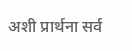अशी प्रार्थना सर्व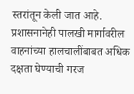स्तरांतून केली जात आहे. प्रशासनानेही पालखी मार्गावरील वाहनांच्या हालचालींबाबत अधिक दक्षता घेण्याची गरज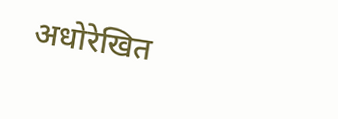अधोरेखित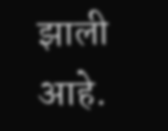झाली आहे.